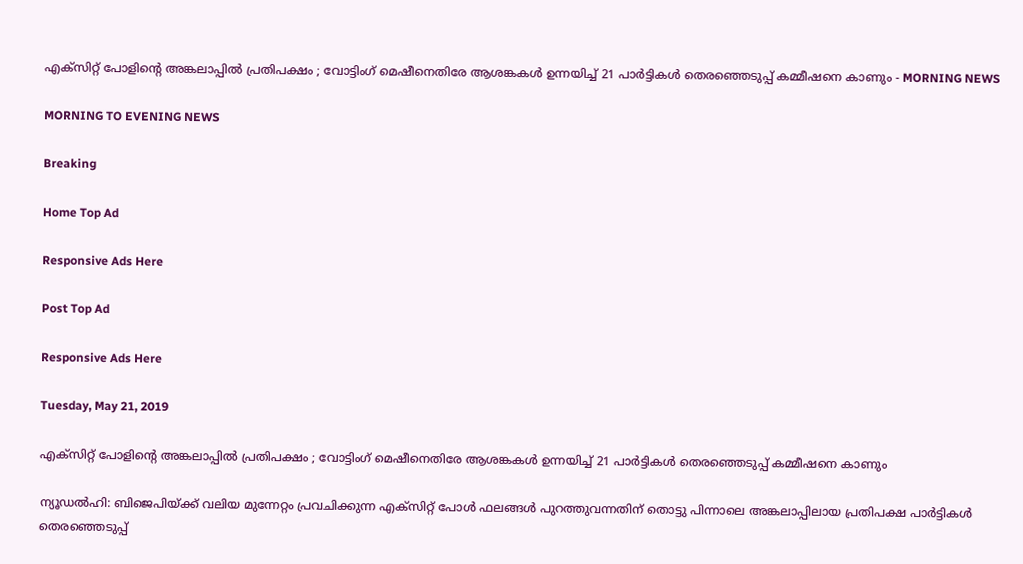എക്‌സിറ്റ് പോളിന്റെ അങ്കലാപ്പില്‍ പ്രതിപക്ഷം ; വോട്ടിംഗ് മെഷീനെതിരേ ആശങ്കകള്‍ ഉന്നയിച്ച് 21 പാര്‍ട്ടികള്‍ തെരഞ്ഞെടുപ്പ് കമ്മീഷനെ കാണും - MORNING NEWS

MORNING TO EVENING NEWS

Breaking

Home Top Ad

Responsive Ads Here

Post Top Ad

Responsive Ads Here

Tuesday, May 21, 2019

എക്‌സിറ്റ് പോളിന്റെ അങ്കലാപ്പില്‍ പ്രതിപക്ഷം ; വോട്ടിംഗ് മെഷീനെതിരേ ആശങ്കകള്‍ ഉന്നയിച്ച് 21 പാര്‍ട്ടികള്‍ തെരഞ്ഞെടുപ്പ് കമ്മീഷനെ കാണും

ന്യൂഡല്‍ഹി: ബിജെപിയ്ക്ക് വലിയ മുന്നേറ്റം പ്രവചിക്കുന്ന എക്‌സിറ്റ് പോള്‍ ഫലങ്ങള്‍ പുറത്തുവന്നതിന് തൊട്ടു പിന്നാലെ അങ്കലാപ്പിലായ പ്രതിപക്ഷ പാര്‍ട്ടികള്‍ തെരഞ്ഞെടുപ്പ്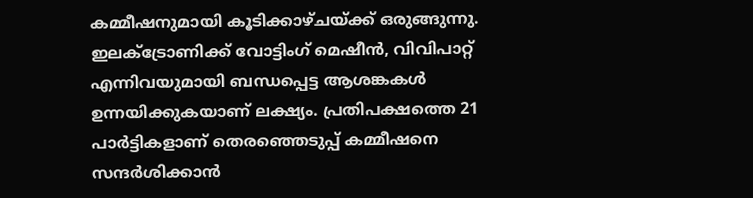കമ്മീഷനുമായി കൂടിക്കാഴ്ചയ്ക്ക് ഒരുങ്ങുന്നു. ഇലക്‌ട്രോണിക്ക് വോട്ടിംഗ് മെഷീന്‍, വിവിപാറ്റ് എന്നിവയുമായി ബന്ധപ്പെട്ട ആശങ്കകള്‍ ഉന്നയിക്കുകയാണ് ലക്ഷ്യം. പ്രതിപക്ഷത്തെ 21 പാര്‍ട്ടികളാണ് തെരഞ്ഞെടുപ്പ് കമ്മീഷനെ സന്ദര്‍ശിക്കാന്‍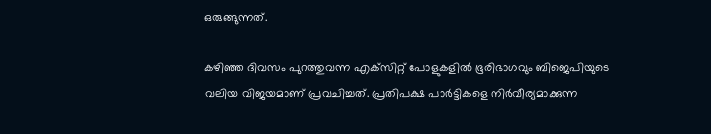ഒരുങ്ങുന്നത്.

കഴിഞ്ഞ ദിവസം പുറത്തുവന്ന എക്‌സിറ്റ് പോളുകളില്‍ ഭൂരിഭാഗവും ബിജെപിയുടെ വലിയ വിജയമാണ് പ്രവചിച്ചത്. പ്രതിപക്ഷ പാര്‍ട്ടികളെ നിര്‍വീര്യമാക്കുന്ന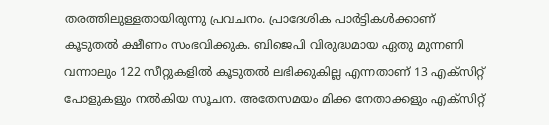തരത്തിലുള്ളതായിരുന്നു പ്രവചനം. പ്രാദേശിക പാര്‍ട്ടികള്‍ക്കാണ് കൂടുതല്‍ ക്ഷീണം സംഭവിക്കുക. ബിജെപി വിരുദ്ധമായ ഏതു മുന്നണി വന്നാലും 122 സീറ്റുകളില്‍ കൂടുതല്‍ ലഭിക്കുകില്ല എന്നതാണ് 13 എക്‌സിറ്റ് പോളുകളും നല്‍കിയ സൂചന. അതേസമയം മിക്ക നേതാക്കളും എക്‌സിറ്റ്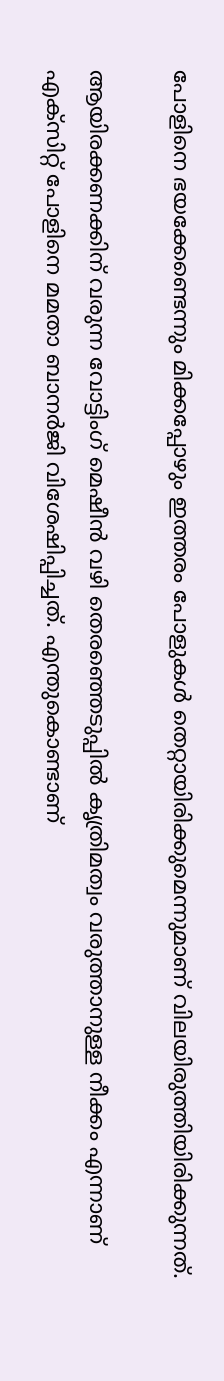പോളിനെ ഭയക്കേണ്ടെന്നും മിക്കപ്പോഴും ഇത്തരം പോളുകള്‍ തെറ്റായിരിക്കുമെന്നുമാണ് വിലയിരുത്തിയിരിക്കുന്നത്.

ആയിരക്കണക്കിന് വരുന്ന വോട്ടിംഗ് മെഷീന്‍ വഴി തെരഞ്ഞെടുപ്പില്‍ കൃത്രിമത്വം വരുത്താനുള്ള നീക്കം എന്നാണ് എക്‌സിറ്റ് പോളിനെ മമതാ ബാനര്‍ജി വിശേഷിപ്പിച്ചത്. എന്തുകൊണ്ടാണ്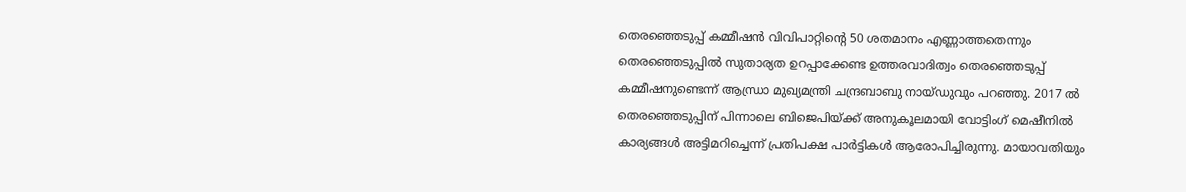തെരഞ്ഞെടുപ്പ് കമ്മീഷന്‍ വിവിപാറ്റിന്റെ 50 ശതമാനം എണ്ണാത്തതെന്നും തെരഞ്ഞെടുപ്പില്‍ സുതാര്യത ഉറപ്പാക്കേണ്ട ഉത്തരവാദിത്വം തെരഞ്ഞെടുപ്പ് കമ്മീഷനുണ്ടെന്ന് ആന്ധ്രാ മുഖ്യമന്ത്രി ചന്ദ്രബാബു നായ്ഡുവും പറഞ്ഞു. 2017 ല്‍ തെരഞ്ഞെടുപ്പിന് പിന്നാലെ ബിജെപിയ്ക്ക് അനുകൂലമായി വോട്ടിംഗ് മെഷീനില്‍ കാര്യങ്ങള്‍ അട്ടിമറിച്ചെന്ന് പ്രതിപക്ഷ പാര്‍ട്ടികള്‍ ആരോപിച്ചിരുന്നു. മായാവതിയും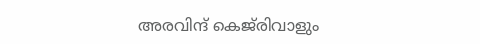അരവിന്ദ് കെജ്‌രിവാളും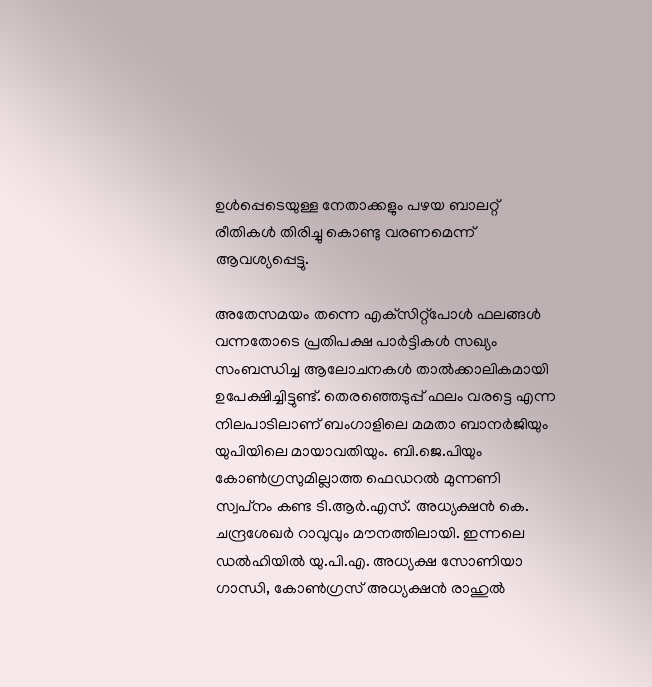ഉള്‍പ്പെടെയുള്ള നേതാക്കളും പഴയ ബാലറ്റ് രീതികള്‍ തിരിച്ചു കൊണ്ടു വരണമെന്ന് ആവശ്യപ്പെട്ടു.

അതേസമയം തന്നെ എക്‌സിറ്റ്‌പോള്‍ ഫലങ്ങള്‍ വന്നതോടെ പ്രതിപക്ഷ പാര്‍ട്ടികള്‍ സഖ്യം സംബന്ധിച്ച ആലോചനകള്‍ താല്‍ക്കാലികമായി ഉപേക്ഷിച്ചിട്ടുണ്ട്. തെരഞ്ഞെടുപ്പ് ഫലം വരട്ടെ എന്ന നിലപാടിലാണ് ബംഗാളിലെ മമതാ ബാനര്‍ജിയും യുപിയിലെ മായാവതിയും. ബി.ജെ.പിയും കോണ്‍ഗ്രസുമില്ലാത്ത ഫെഡറല്‍ മുന്നണി സ്വപ്‌നം കണ്ട ടി.ആര്‍.എസ്. അധ്യക്ഷന്‍ കെ. ചന്ദ്രശേഖര്‍ റാവുവും മൗനത്തിലായി. ഇന്നലെ ഡല്‍ഹിയില്‍ യു.പി.എ. അധ്യക്ഷ സോണിയാ ഗാന്ധി, കോണ്‍ഗ്രസ് അധ്യക്ഷന്‍ രാഹുല്‍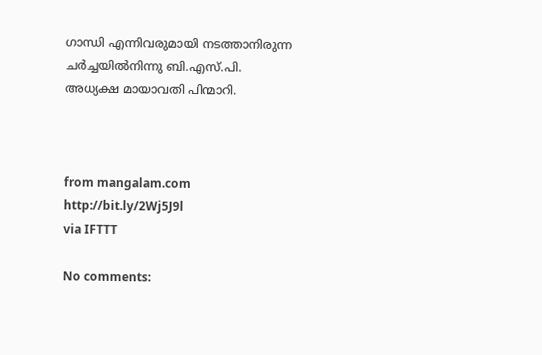ഗാന്ധി എന്നിവരുമായി നടത്താനിരുന്ന ചര്‍ച്ചയില്‍നിന്നു ബി.എസ്.പി. അധ്യക്ഷ മായാവതി പിന്മാറി.



from mangalam.com http://bit.ly/2Wj5J9l
via IFTTT

No comments: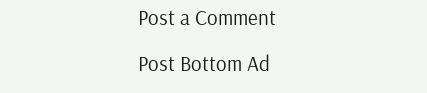Post a Comment

Post Bottom Ad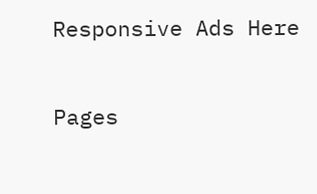Responsive Ads Here

Pages